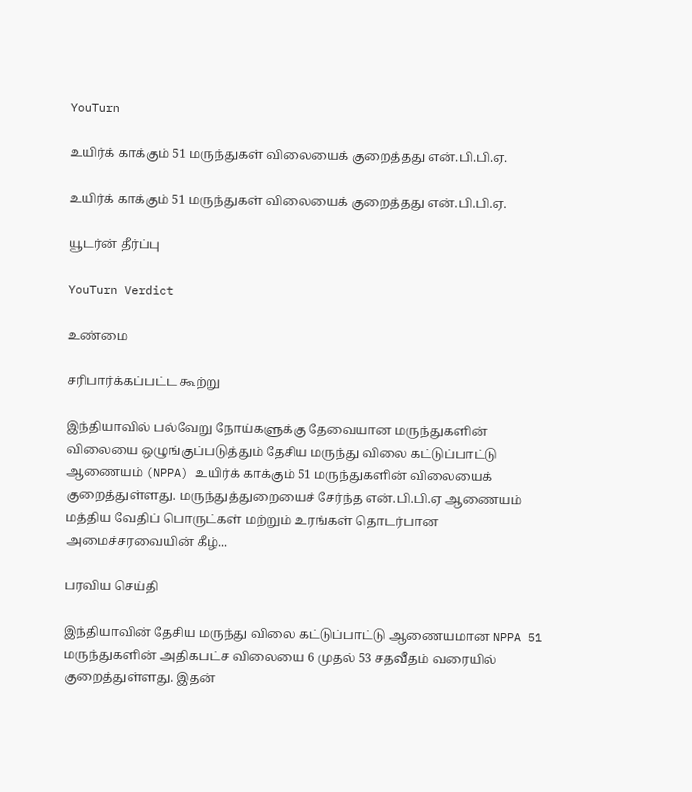YouTurn

உயிர்க் காக்கும் 51 மருந்துகள் விலையைக் குறைத்தது என்.பி.பி.ஏ.

உயிர்க் காக்கும் 51 மருந்துகள் விலையைக் குறைத்தது என்.பி.பி.ஏ.

யூடர்ன் தீர்ப்பு

YouTurn Verdict

உண்மை

சரிபார்க்கப்பட்ட கூற்று

இந்தியாவில் பல்வேறு நோய்களுக்கு தேவையான மருந்துகளின் விலையை ஒழுங்குப்படுத்தும் தேசிய மருந்து விலை கட்டுப்பாட்டு ஆணையம் (NPPA) உயிர்க் காக்கும் 51 மருந்துகளின் விலையைக் குறைத்துள்ளது. மருந்துத்துறையைச் சேர்ந்த என்.பி.பி.ஏ ஆணையம் மத்திய வேதிப் பொருட்கள் மற்றும் உரங்கள் தொடர்பான அமைச்சரவையின் கீழ்...

பரவிய செய்தி

இந்தியாவின் தேசிய மருந்து விலை கட்டுப்பாட்டு ஆணையமான NPPA 51 மருந்துகளின் அதிகபட்ச விலையை 6 முதல் 53 சதவீதம் வரையில் குறைத்துள்ளது. இதன்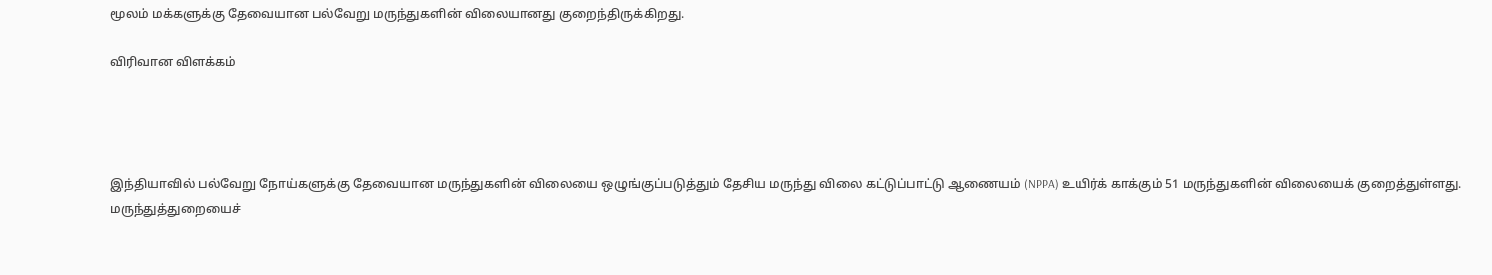மூலம் மக்களுக்கு தேவையான பல்வேறு மருந்துகளின் விலையானது குறைந்திருக்கிறது.

விரிவான விளக்கம்




இந்தியாவில் பல்வேறு நோய்களுக்கு தேவையான மருந்துகளின் விலையை ஒழுங்குப்படுத்தும் தேசிய மருந்து விலை கட்டுப்பாட்டு ஆணையம் (NPPA) உயிர்க் காக்கும் 51 மருந்துகளின் விலையைக் குறைத்துள்ளது. மருந்துத்துறையைச்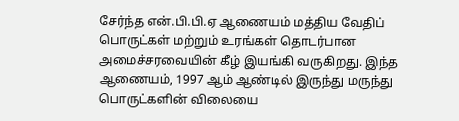சேர்ந்த என்.பி.பி.ஏ ஆணையம் மத்திய வேதிப் பொருட்கள் மற்றும் உரங்கள் தொடர்பான அமைச்சரவையின் கீழ் இயங்கி வருகிறது. இந்த ஆணையம், 1997 ஆம் ஆண்டில் இருந்து மருந்து பொருட்களின் விலையை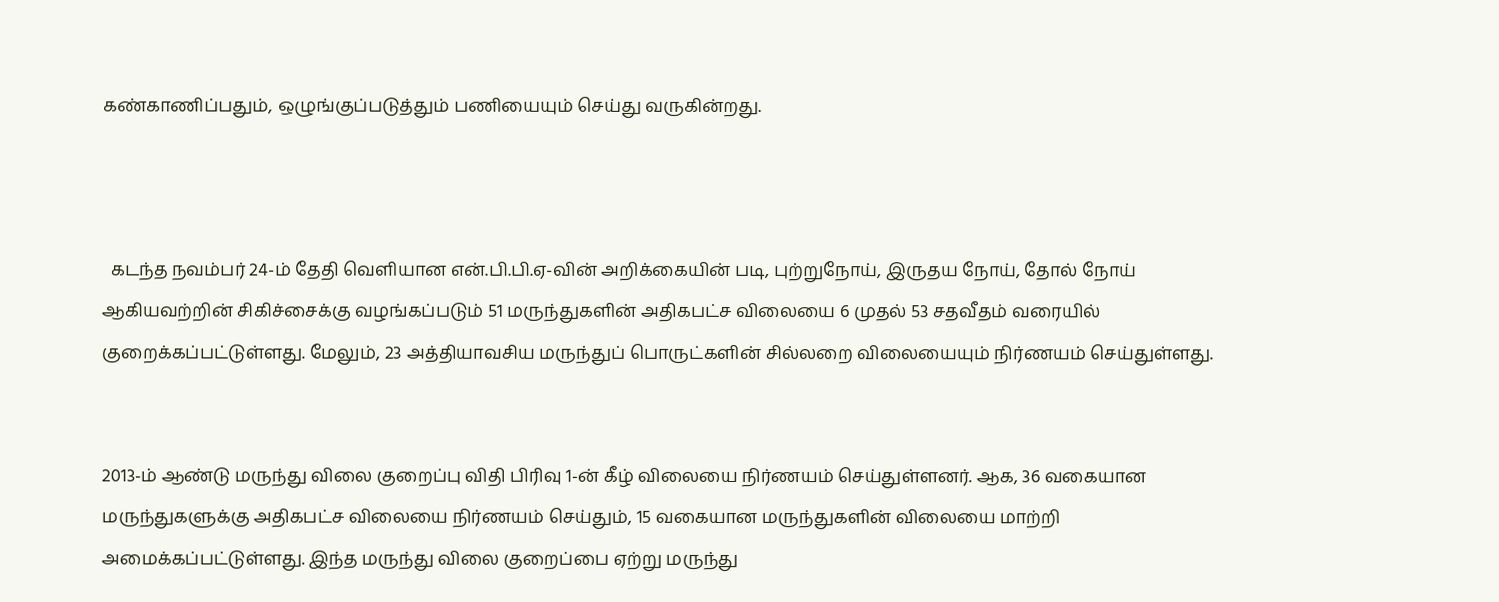கண்காணிப்பதும், ஒழுங்குப்படுத்தும் பணியையும் செய்து வருகின்றது.



  கடந்த நவம்பர் 24-ம் தேதி வெளியான என்.பி.பி.ஏ-வின் அறிக்கையின் படி, புற்றுநோய், இருதய நோய், தோல் நோய் ஆகியவற்றின் சிகிச்சைக்கு வழங்கப்படும் 51 மருந்துகளின் அதிகபட்ச விலையை 6 முதல் 53 சதவீதம் வரையில் குறைக்கப்பட்டுள்ளது. மேலும், 23 அத்தியாவசிய மருந்துப் பொருட்களின் சில்லறை விலையையும் நிர்ணயம் செய்துள்ளது.


2013-ம் ஆண்டு மருந்து விலை குறைப்பு விதி பிரிவு 1-ன் கீழ் விலையை நிர்ணயம் செய்துள்ளனர். ஆக, 36 வகையான மருந்துகளுக்கு அதிகபட்ச விலையை நிர்ணயம் செய்தும், 15 வகையான மருந்துகளின் விலையை மாற்றி அமைக்கப்பட்டுள்ளது. இந்த மருந்து விலை குறைப்பை ஏற்று மருந்து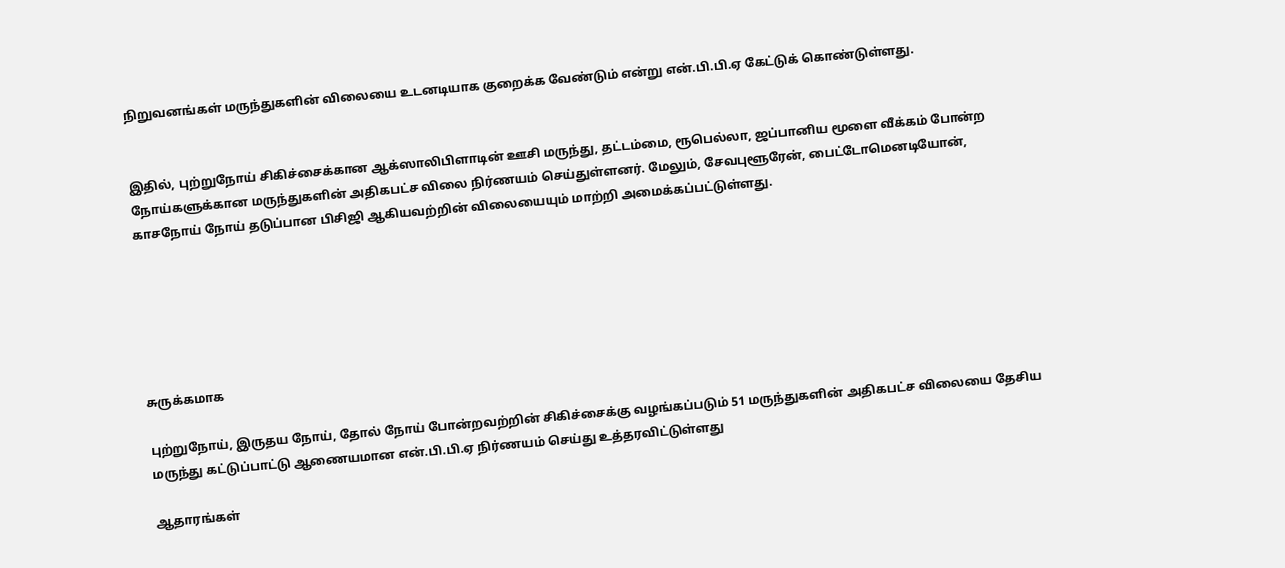நிறுவனங்கள் மருந்துகளின் விலையை உடனடியாக குறைக்க வேண்டும் என்று என்.பி.பி.ஏ கேட்டுக் கொண்டுள்ளது.


இதில், புற்றுநோய் சிகிச்சைக்கான ஆக்ஸாலிபிளாடின் ஊசி மருந்து, தட்டம்மை, ரூபெல்லா, ஜப்பானிய மூளை வீக்கம் போன்ற நோய்களுக்கான மருந்துகளின் அதிகபட்ச விலை நிர்ணயம் செய்துள்ளனர். மேலும், சேவபுளூரேன், பைட்டோமெனடியோன், காசநோய் நோய் தடுப்பான பிசிஜி ஆகியவற்றின் விலையையும் மாற்றி அமைக்கப்பட்டுள்ளது.






சுருக்கமாக

புற்றுநோய், இருதய நோய், தோல் நோய் போன்றவற்றின் சிகிச்சைக்கு வழங்கப்படும் 51 மருந்துகளின் அதிகபட்ச விலையை தேசிய மருந்து கட்டுப்பாட்டு ஆணையமான என்.பி.பி.ஏ நிர்ணயம் செய்து உத்தரவிட்டுள்ளது

ஆதாரங்கள்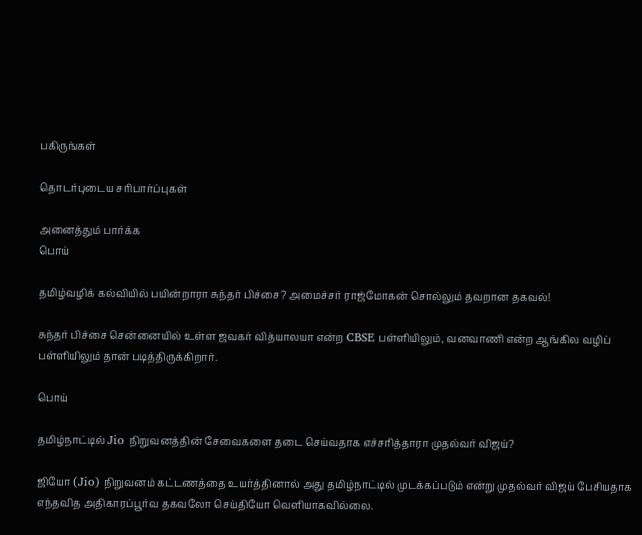பகிருங்கள்

தொடர்புடைய சரிபார்ப்புகள்

அனைத்தும் பார்க்க
பொய்

தமிழ்வழிக் கல்வியில் பயின்றாரா சுந்தர் பிச்சை? அமைச்சர் ராஜ்மோகன் சொல்லும் தவறான தகவல்!

சுந்தர் பிச்சை சென்னையில் உள்ள ஜவகர் வித்யாலயா என்ற CBSE பள்ளியிலும், வனவாணி என்ற ஆங்கில வழிப் பள்ளியிலும் தான் படித்திருக்கிறார்.

பொய்

தமிழ்நாட்டில் Jio நிறுவனத்தின் சேவைகளை தடை செய்வதாக எச்சரித்தாரா முதல்வர் விஜய்?

ஜியோ (Jio) நிறுவனம் கட்டணத்தை உயர்த்தினால் அது தமிழ்நாட்டில் முடக்கப்படும் என்று முதல்வர் விஜய் பேசியதாக எந்தவித அதிகாரப்பூர்வ தகவலோ செய்தியோ வெளியாகவில்லை.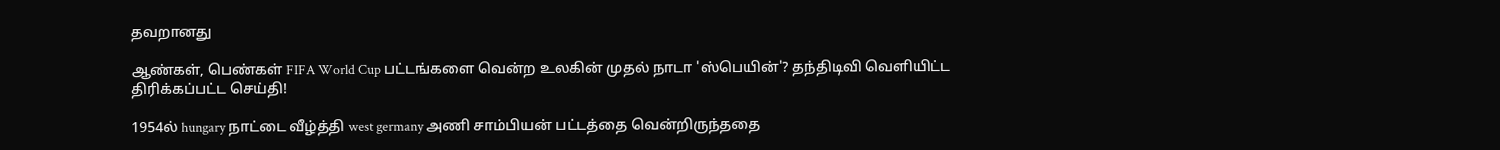தவறானது

ஆண்கள், பெண்கள் FIFA World Cup பட்டங்களை வென்ற உலகின் முதல் நாடா 'ஸ்பெயின்'? தந்திடிவி வெளியிட்ட திரிக்கப்பட்ட செய்தி!

1954ல் hungary நாட்டை வீழ்த்தி west germany அணி சாம்பியன் பட்டத்தை வென்றிருந்ததை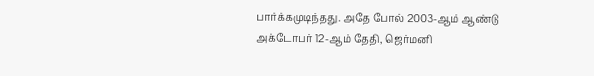பார்க்கமுடிந்தது. அதே போல் 2003-ஆம் ஆண்டு அக்டோபர் 12-ஆம் தேதி, ஜெர்மனி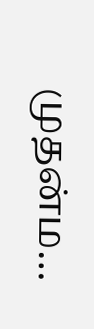முதன்ம…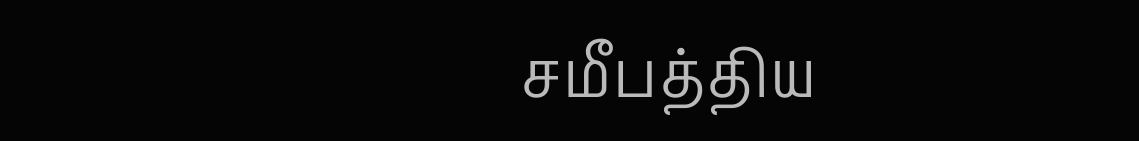சமீபத்திய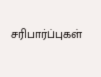சரிபார்ப்புகள்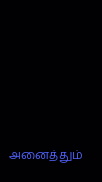அனைத்தும்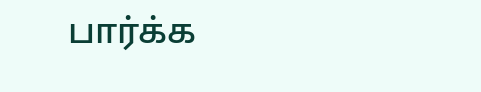பார்க்க